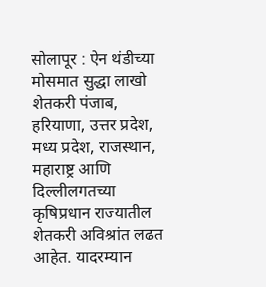सोलापूर : ऐन थंडीच्या मोसमात सुद्धा लाखो शेतकरी पंजाब, हरियाणा, उत्तर प्रदेश, मध्य प्रदेश, राजस्थान, महाराष्ट्र आणि दिल्लीलगतच्या कृषिप्रधान राज्यातील शेतकरी अविश्रांत लढत आहेत. यादरम्यान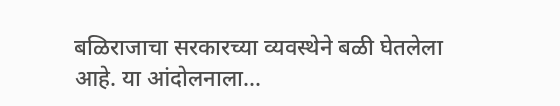बळिराजाचा सरकारच्या व्यवस्थेने बळी घेतलेला आहे. या आंदोलनाला...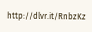http://dlvr.it/RnbzKz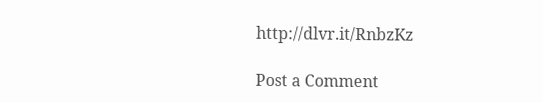http://dlvr.it/RnbzKz

Post a Comment